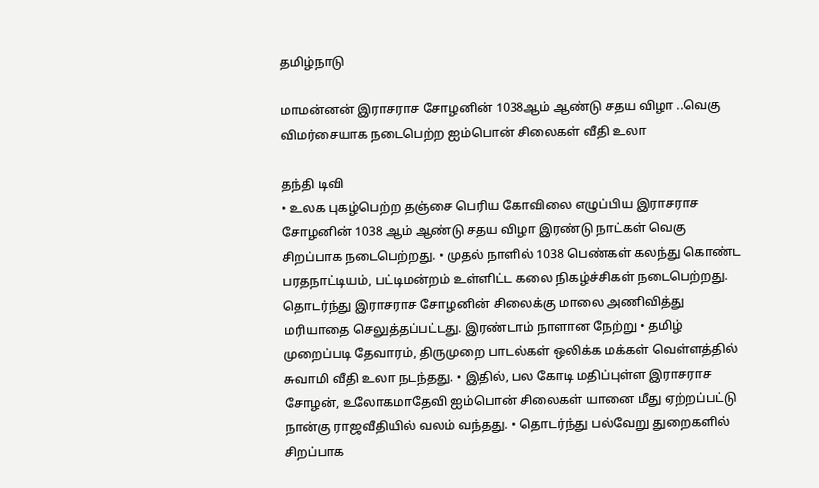தமிழ்நாடு

மாமன்னன் இராசராச சோழனின் 1038ஆம் ஆண்டு சதய விழா ..வெகு விமர்சையாக நடைபெற்ற ஐம்பொன் சிலைகள் வீதி உலா

தந்தி டிவி
• உலக புகழ்பெற்ற தஞ்சை பெரிய கோவிலை எழுப்பிய இராசராச சோழனின் 1038 ஆம் ஆண்டு சதய விழா இரண்டு நாட்கள் வெகு சிறப்பாக நடைபெற்றது. • முதல் நாளில் 1038 பெண்கள் கலந்து கொண்ட பரதநாட்டியம், பட்டிமன்றம் உள்ளிட்ட கலை நிகழ்ச்சிகள் நடைபெற்றது. தொடர்ந்து இராசராச சோழனின் சிலைக்கு மாலை அணிவித்து மரியாதை செலுத்தப்பட்டது. இரண்டாம் நாளான நேற்று • தமிழ் முறைப்படி தேவாரம், திருமுறை பாடல்கள் ஒலிக்க மக்கள் வெள்ளத்தில் சுவாமி வீதி உலா நடந்தது. • இதில், பல கோடி மதிப்புள்ள இராசராச சோழன், உலோகமாதேவி ஐம்பொன் சிலைகள் யானை மீது ஏற்றப்பட்டு நான்கு ராஜவீதியில் வலம் வந்தது. • தொடர்ந்து பல்வேறு துறைகளில் சிறப்பாக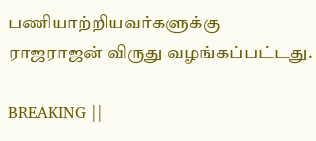பணியாற்றியவர்களுக்கு ராஜராஜன் விருது வழங்கப்பட்டது.

BREAKING ||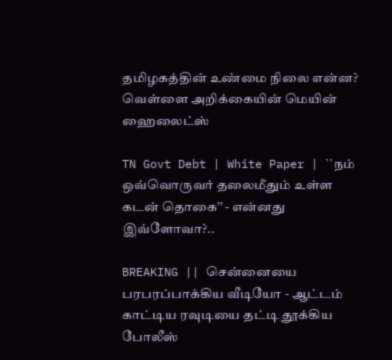தமிழகத்தின் உண்மை நிலை என்ன? வெள்ளை அறிக்கையின் மெயின் ஹைலைட்ஸ்

TN Govt Debt | White Paper | ``நம் ஒவ்வொருவர் தலைமீதும் உள்ள கடன் தொகை’’ - என்னது இவ்ளோவா?..

BREAKING || சென்னையை பரபரப்பாக்கிய வீடியோ - ஆட்டம் காட்டிய ரவுடியை தட்டி தூக்கிய போலீஸ்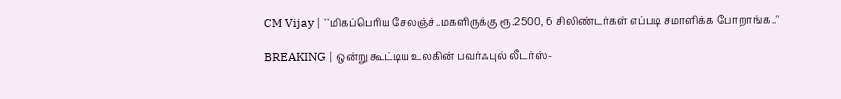CM Vijay | ``மிகப்பெரிய சேலஞ்ச்..மகளிருக்கு ரூ.2500, 6 சிலிண்டர்கள் எப்படி சமாளிக்க போறாங்க..''

BREAKING | ஒன்று கூட்டிய உலகின் பவர்ஃபுல் லீடர்ஸ்-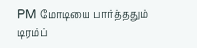PM மோடியை பார்த்ததும் டிரம்ப்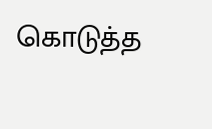கொடுத்த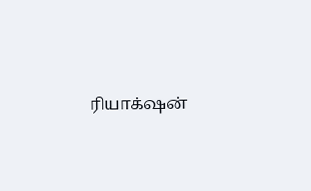ரியாக்‌ஷன்